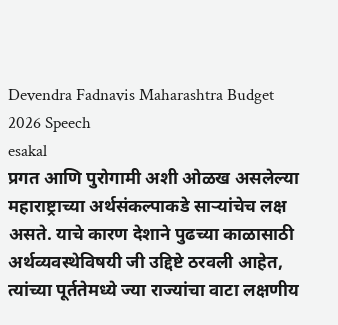Devendra Fadnavis Maharashtra Budget 2026 Speech
esakal
प्रगत आणि पुरोगामी अशी ओळख असलेल्या महाराष्ट्राच्या अर्थसंकल्पाकडे साऱ्यांचेच लक्ष असते. याचे कारण देशाने पुढच्या काळासाठी अर्थव्यवस्थेविषयी जी उद्दिष्टे ठरवली आहेत, त्यांच्या पूर्ततेमध्ये ज्या राज्यांचा वाटा लक्षणीय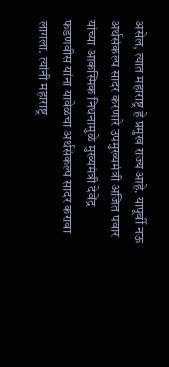असेल, त्यात महाराष्ट्र हे प्रमुख राज्य आहे. यापूर्वी नऊ अर्थसंकल्प सादर करणारे उपमुख्यमंत्री अजित पवार यांच्या आकस्मिक निधनामुळे मुख्यमंत्री देवेंद्र फडणवीस यांना यावेळचा अर्थसंकल्प सादर करावा लागला. त्यांनी महाराष्ट्र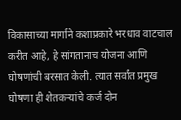विकासाच्या मार्गाने कशाप्रकारे भरधाव वाटचाल करीत आहे, हे सांगतानाच योजना आणि घोषणांची बरसात केली. त्यात सर्वांत प्रमुख घोषणा ही शेतकऱ्यांचे कर्ज दोन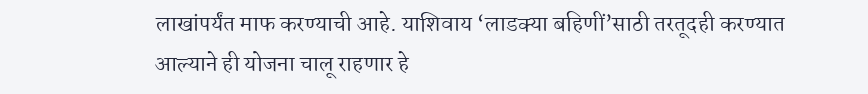लाखांपर्यंत माफ करण्याची आहे. याशिवाय ‘लाडक्या बहिणीं’साठी तरतूदही करण्यात आल्याने ही योजना चालू राहणार हे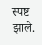स्पष्ट झाले.